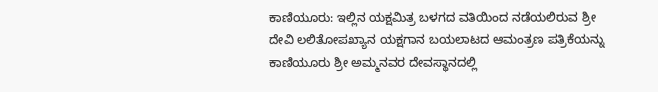ಕಾಣಿಯೂರು: ಇಲ್ಲಿನ ಯಕ್ಷಮಿತ್ರ ಬಳಗದ ವತಿಯಿಂದ ನಡೆಯಲಿರುವ ಶ್ರೀ ದೇವಿ ಲಲಿತೋಪಖ್ಯಾನ ಯಕ್ಷಗಾನ ಬಯಲಾಟದ ಆಮಂತ್ರಣ ಪತ್ರಿಕೆಯನ್ನು ಕಾಣಿಯೂರು ಶ್ರೀ ಅಮ್ಮನವರ ದೇವಸ್ಥಾನದಲ್ಲಿ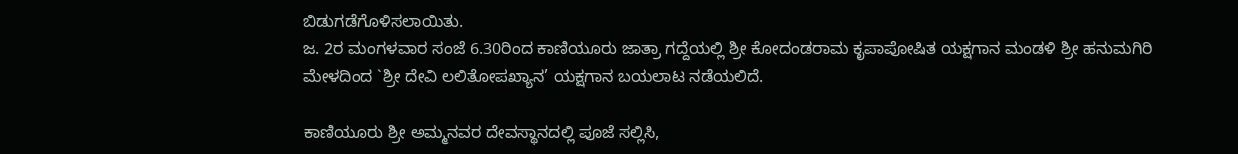ಬಿಡುಗಡೆಗೊಳಿಸಲಾಯಿತು.
ಜ. 2ರ ಮಂಗಳವಾರ ಸಂಜೆ 6.30ರಿಂದ ಕಾಣಿಯೂರು ಜಾತ್ರಾ ಗದ್ದೆಯಲ್ಲಿ ಶ್ರೀ ಕೋದಂಡರಾಮ ಕೃಪಾಪೋಷಿತ ಯಕ್ಷಗಾನ ಮಂಡಳಿ ಶ್ರೀ ಹನುಮಗಿರಿ ಮೇಳದಿಂದ `ಶ್ರೀ ದೇವಿ ಲಲಿತೋಪಖ್ಯಾನ’ ಯಕ್ಷಗಾನ ಬಯಲಾಟ ನಡೆಯಲಿದೆ.

ಕಾಣಿಯೂರು ಶ್ರೀ ಅಮ್ಮನವರ ದೇವಸ್ಥಾನದಲ್ಲಿ ಪೂಜೆ ಸಲ್ಲಿಸಿ,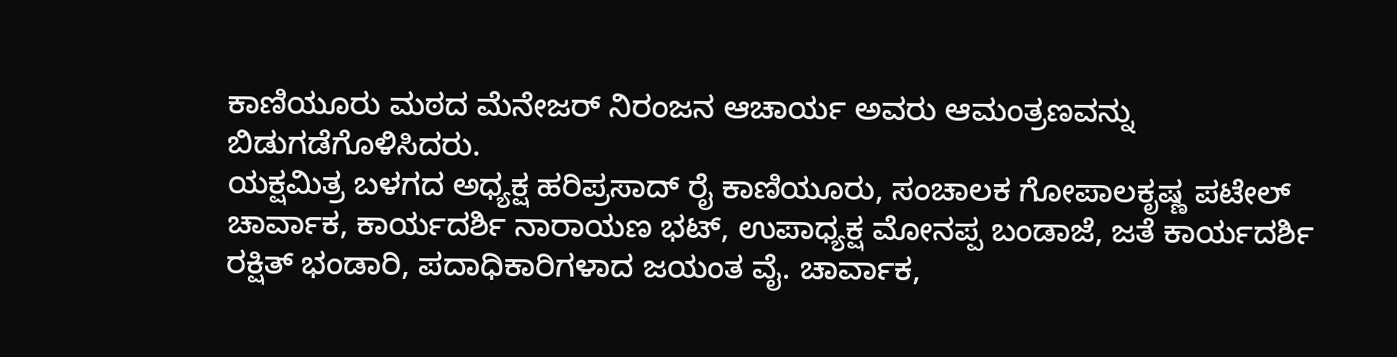ಕಾಣಿಯೂರು ಮಠದ ಮೆನೇಜರ್ ನಿರಂಜನ ಆಚಾರ್ಯ ಅವರು ಆಮಂತ್ರಣವನ್ನು ಬಿಡುಗಡೆಗೊಳಿಸಿದರು.
ಯಕ್ಷಮಿತ್ರ ಬಳಗದ ಅಧ್ಯಕ್ಷ ಹರಿಪ್ರಸಾದ್ ರೈ ಕಾಣಿಯೂರು, ಸಂಚಾಲಕ ಗೋಪಾಲಕೃಷ್ಣ ಪಟೇಲ್ ಚಾರ್ವಾಕ, ಕಾರ್ಯದರ್ಶಿ ನಾರಾಯಣ ಭಟ್, ಉಪಾಧ್ಯಕ್ಷ ಮೋನಪ್ಪ ಬಂಡಾಜೆ, ಜತೆ ಕಾರ್ಯದರ್ಶಿ ರಕ್ಷಿತ್ ಭಂಡಾರಿ, ಪದಾಧಿಕಾರಿಗಳಾದ ಜಯಂತ ವೈ. ಚಾರ್ವಾಕ,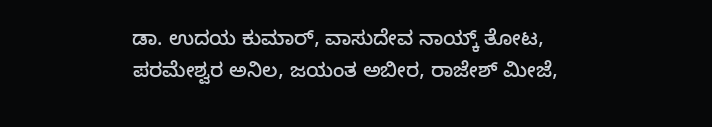ಡಾ. ಉದಯ ಕುಮಾರ್, ವಾಸುದೇವ ನಾಯ್ಕ್ ತೋಟ, ಪರಮೇಶ್ವರ ಅನಿಲ, ಜಯಂತ ಅಬೀರ, ರಾಜೇಶ್ ಮೀಜೆ,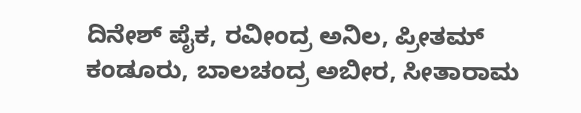ದಿನೇಶ್ ಪೈಕ, ರವೀಂದ್ರ ಅನಿಲ, ಪ್ರೀತಮ್ ಕಂಡೂರು, ಬಾಲಚಂದ್ರ ಅಬೀರ, ಸೀತಾರಾಮ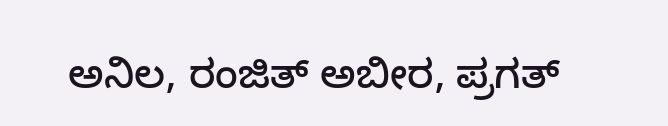ಅನಿಲ, ರಂಜಿತ್ ಅಬೀರ, ಪ್ರಗತ್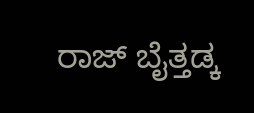ರಾಜ್ ಬೈತ್ತಡ್ಕ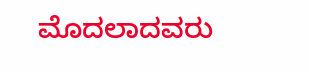ಮೊದಲಾದವರು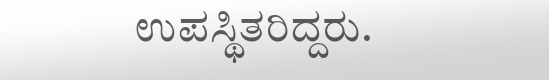ಉಪಸ್ಥಿತರಿದ್ದರು.